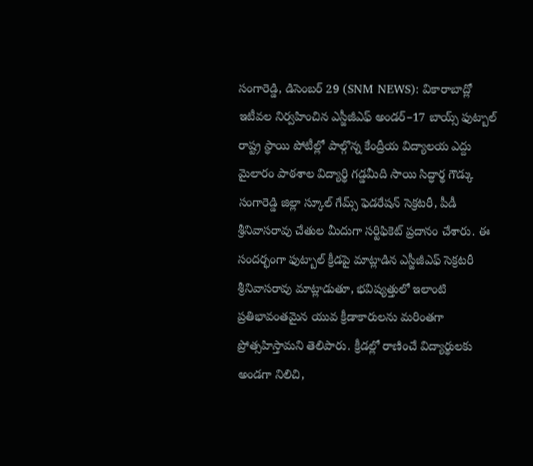సంగారెడ్డి, డిసెంబర్ 29 (SNM NEWS): వికారాబాద్లో ఇటీవల నిర్వహించిన ఎస్జీజీఎఫ్ అండర్–17 బాయ్స్ ఫుట్బాల్ రాష్ట్ర స్థాయి పోటీల్లో పాల్గొన్న కేంద్రీయ విద్యాలయ ఎద్దు మైలారం పాఠశాల విద్యార్థి గడ్డమీది సాయి సిద్ధార్థ గౌడ్కు సంగారెడ్డి జిల్లా స్కూల్ గేమ్స్ ఫెడరేషన్ సెక్రటరీ, పీడీ శ్రీనివాసరావు చేతుల మీదుగా సర్టిఫికెట్ ప్రదానం చేశారు. ఈ సందర్భంగా ఫుట్బాల్ క్రీడపై మాట్లాడిన ఎస్జీజీఎఫ్ సెక్రటరీ శ్రీనివాసరావు మాట్లాడుతూ, భవిష్యత్తులో ఇలాంటి ప్రతిభావంతమైన యువ క్రీడాకారులను మరింతగా ప్రోత్సహిస్తామని తెలిపారు. క్రీడల్లో రాణించే విద్యార్థులకు అండగా నిలిచి,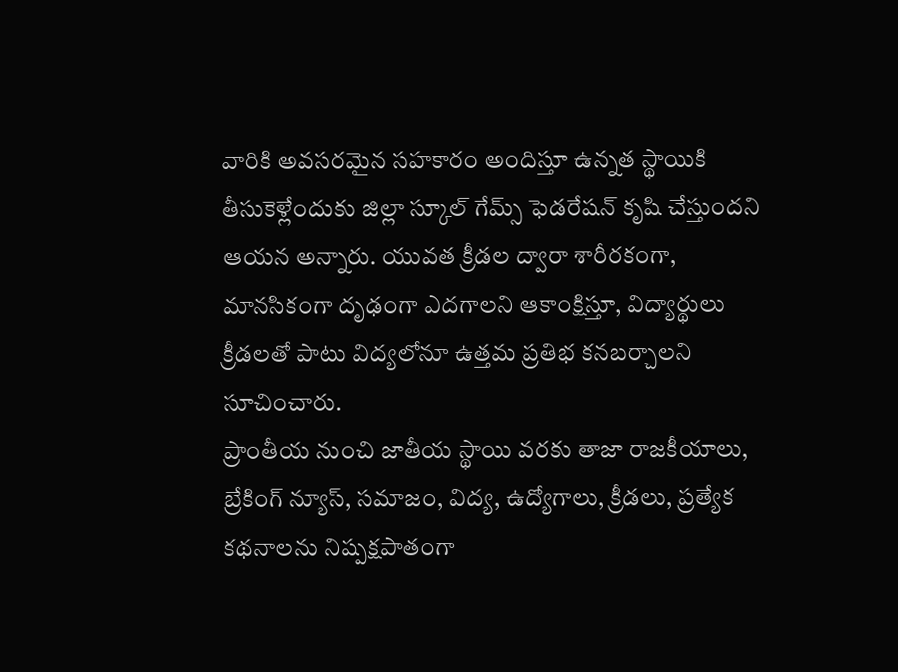వారికి అవసరమైన సహకారం అందిస్తూ ఉన్నత స్థాయికి తీసుకెళ్లేందుకు జిల్లా స్కూల్ గేమ్స్ ఫెడరేషన్ కృషి చేస్తుందని ఆయన అన్నారు. యువత క్రీడల ద్వారా శారీరకంగా, మానసికంగా దృఢంగా ఎదగాలని ఆకాంక్షిస్తూ, విద్యార్థులు క్రీడలతో పాటు విద్యలోనూ ఉత్తమ ప్రతిభ కనబర్చాలని సూచించారు.
ప్రాంతీయ నుంచి జాతీయ స్థాయి వరకు తాజా రాజకీయాలు, బ్రేకింగ్ న్యూస్, సమాజం, విద్య, ఉద్యోగాలు, క్రీడలు, ప్రత్యేక కథనాలను నిష్పక్షపాతంగా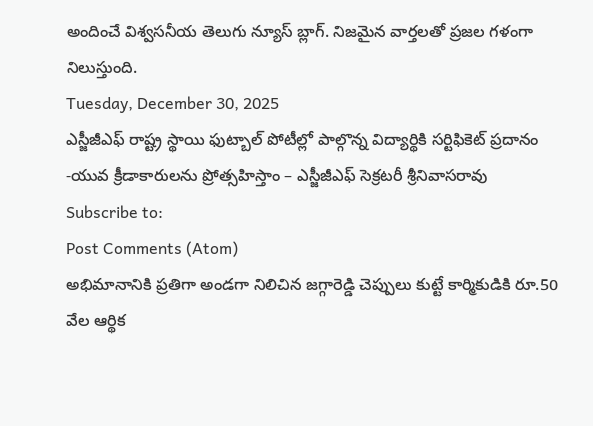అందించే విశ్వసనీయ తెలుగు న్యూస్ బ్లాగ్. నిజమైన వార్తలతో ప్రజల గళంగా నిలుస్తుంది.
Tuesday, December 30, 2025
ఎస్జీజీఎఫ్ రాష్ట్ర స్థాయి ఫుట్బాల్ పోటీల్లో పాల్గొన్న విద్యార్థికి సర్టిఫికెట్ ప్రదానం -యువ క్రీడాకారులను ప్రోత్సహిస్తాం – ఎస్జీజీఎఫ్ సెక్రటరీ శ్రీనివాసరావు
Subscribe to:
Post Comments (Atom)
అభిమానానికి ప్రతిగా అండగా నిలిచిన జగ్గారెడ్డి చెప్పులు కుట్టే కార్మికుడికి రూ.50 వేల ఆర్థిక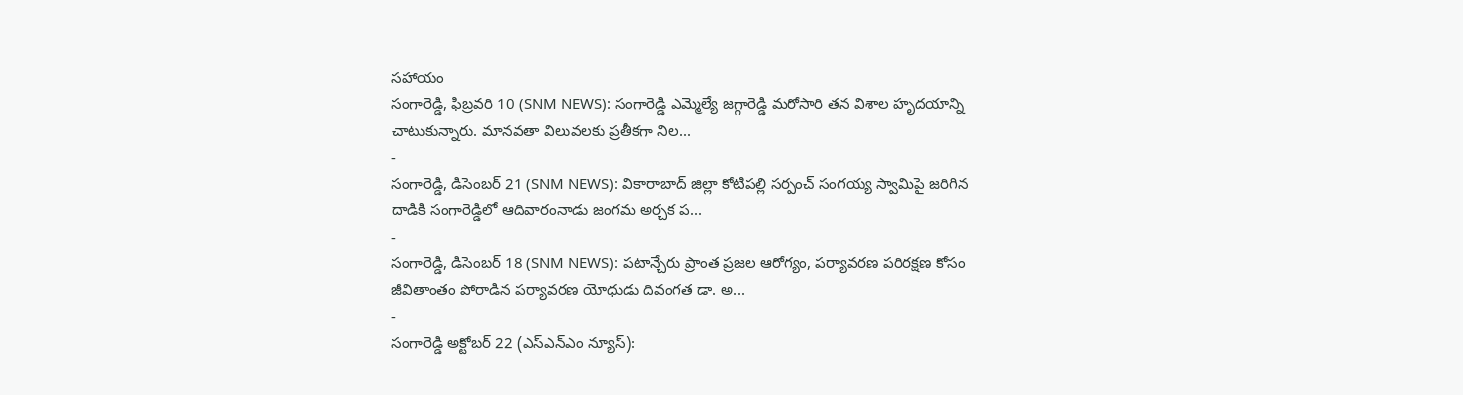సహాయం
సంగారెడ్డి, ఫిబ్రవరి 10 (SNM NEWS): సంగారెడ్డి ఎమ్మెల్యే జగ్గారెడ్డి మరోసారి తన విశాల హృదయాన్ని చాటుకున్నారు. మానవతా విలువలకు ప్రతీకగా నిల...
-
సంగారెడ్డి, డిసెంబర్ 21 (SNM NEWS): వికారాబాద్ జిల్లా కోటిపల్లి సర్పంచ్ సంగయ్య స్వామిపై జరిగిన దాడికి సంగారెడ్డిలో ఆదివారంనాడు జంగమ అర్చక ప...
-
సంగారెడ్డి, డిసెంబర్ 18 (SNM NEWS): పటాన్చేరు ప్రాంత ప్రజల ఆరోగ్యం, పర్యావరణ పరిరక్షణ కోసం జీవితాంతం పోరాడిన పర్యావరణ యోధుడు దివంగత డా. అ...
-
సంగారెడ్డి అక్టోబర్ 22 (ఎస్ఎన్ఎం న్యూస్):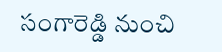సంగారెడ్డి నుంచి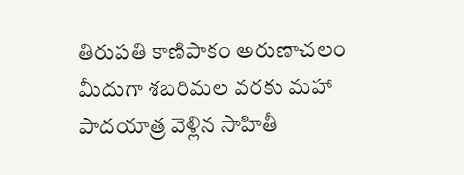తిరుపతి కాణిపాకం అరుణాచలం మీదుగా శబరిమల వరకు మహా పాదయాత్ర వెళ్లిన సాహితీ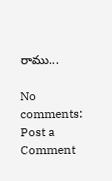రాము...

No comments:
Post a Comment